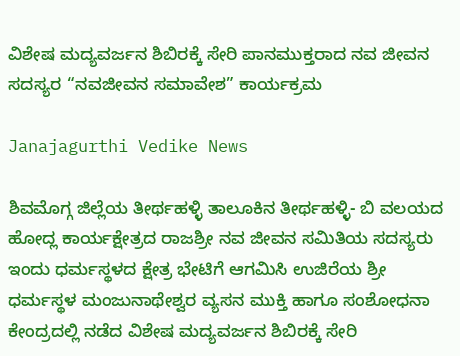ವಿಶೇಷ ಮದ್ಯವರ್ಜನ ಶಿಬಿರಕ್ಕೆ ಸೇರಿ ಪಾನಮುಕ್ತರಾದ ನವ ಜೀವನ ಸದಸ್ಯರ “ನವಜೀವನ ಸಮಾವೇಶ” ಕಾರ್ಯಕ್ರಮ

Janajagurthi Vedike News

ಶಿವಮೊಗ್ಗ ಜಿಲ್ಲೆಯ ತೀರ್ಥಹಳ್ಳಿ ತಾಲೂಕಿನ ತೀರ್ಥಹಳ್ಳಿ- ಬಿ ವಲಯದ ಹೋದ್ಲ ಕಾರ್ಯಕ್ಷೇತ್ರದ ರಾಜಶ್ರೀ ನವ ಜೀವನ ಸಮಿತಿಯ ಸದಸ್ಯರು ಇಂದು ಧರ್ಮಸ್ಥಳದ ಕ್ಷೇತ್ರ ಭೇಟಿಗೆ ಆಗಮಿಸಿ ಉಜಿರೆಯ ಶ್ರೀ ಧರ್ಮಸ್ಥಳ ಮಂಜುನಾಥೇಶ್ವರ ವ್ಯಸನ ಮುಕ್ತಿ ಹಾಗೂ ಸಂಶೋಧನಾ ಕೇಂದ್ರದಲ್ಲಿ ನಡೆದ ವಿಶೇಷ ಮದ್ಯವರ್ಜನ ಶಿಬಿರಕ್ಕೆ ಸೇರಿ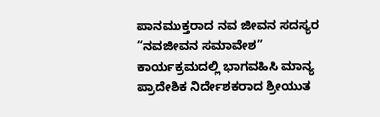ಪಾನಮುಕ್ತರಾದ ನವ ಜೀವನ ಸದಸ್ಯರ “ನವಜೀವನ ಸಮಾವೇಶ” ಕಾರ್ಯಕ್ರಮದಲ್ಲಿ ಭಾಗವಹಿಸಿ ಮಾನ್ಯ ಪ್ರಾದೇಶಿಕ ನಿರ್ದೇಶಕರಾದ ಶ್ರೀಯುತ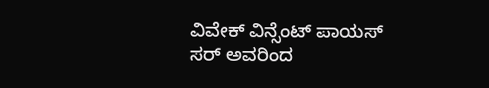ವಿವೇಕ್ ವಿನ್ಸೆಂಟ್ ಪಾಯಸ್ ಸರ್ ಅವರಿಂದ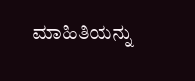ಮಾಹಿತಿಯನ್ನು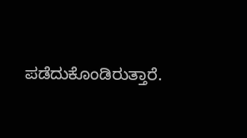ಪಡೆದುಕೊಂಡಿರುತ್ತಾರೆ.